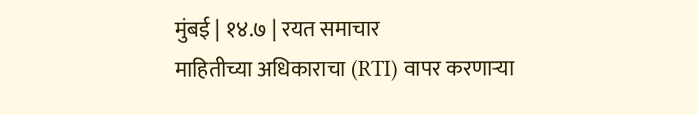मुंबई | १४.७ | रयत समाचार
माहितीच्या अधिकाराचा (RTI) वापर करणाऱ्या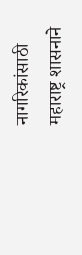नागरिकांसाठी महाराष्ट्र शासनाने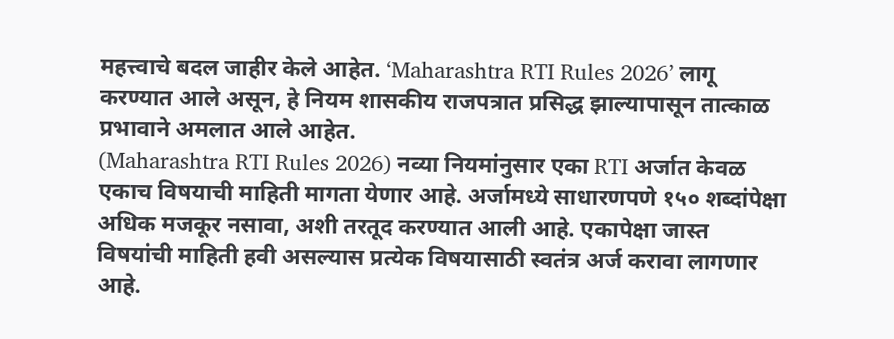महत्त्वाचे बदल जाहीर केले आहेत. ‘Maharashtra RTI Rules 2026’ लागू करण्यात आले असून, हे नियम शासकीय राजपत्रात प्रसिद्ध झाल्यापासून तात्काळ प्रभावाने अमलात आले आहेत.
(Maharashtra RTI Rules 2026) नव्या नियमांनुसार एका RTI अर्जात केवळ एकाच विषयाची माहिती मागता येणार आहे. अर्जामध्ये साधारणपणे १५० शब्दांपेक्षा अधिक मजकूर नसावा, अशी तरतूद करण्यात आली आहे. एकापेक्षा जास्त विषयांची माहिती हवी असल्यास प्रत्येक विषयासाठी स्वतंत्र अर्ज करावा लागणार आहे.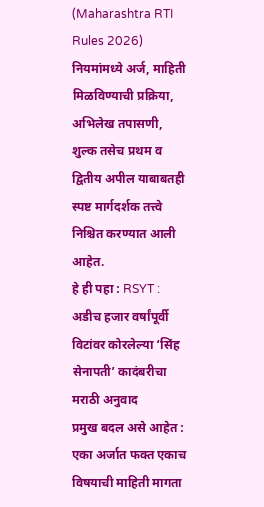(Maharashtra RTI Rules 2026) नियमांमध्ये अर्ज, माहिती मिळविण्याची प्रक्रिया, अभिलेख तपासणी, शुल्क तसेच प्रथम व द्वितीय अपील याबाबतही स्पष्ट मार्गदर्शक तत्त्वे निश्चित करण्यात आली आहेत.
हे ही पहा : RSYT : अडीच हजार वर्षांपूर्वी विटांवर कोरलेल्या ‘सिंह सेनापती’ कादंबरीचा मराठी अनुवाद
प्रमुख बदल असे आहेत : एका अर्जात फक्त एकाच विषयाची माहिती मागता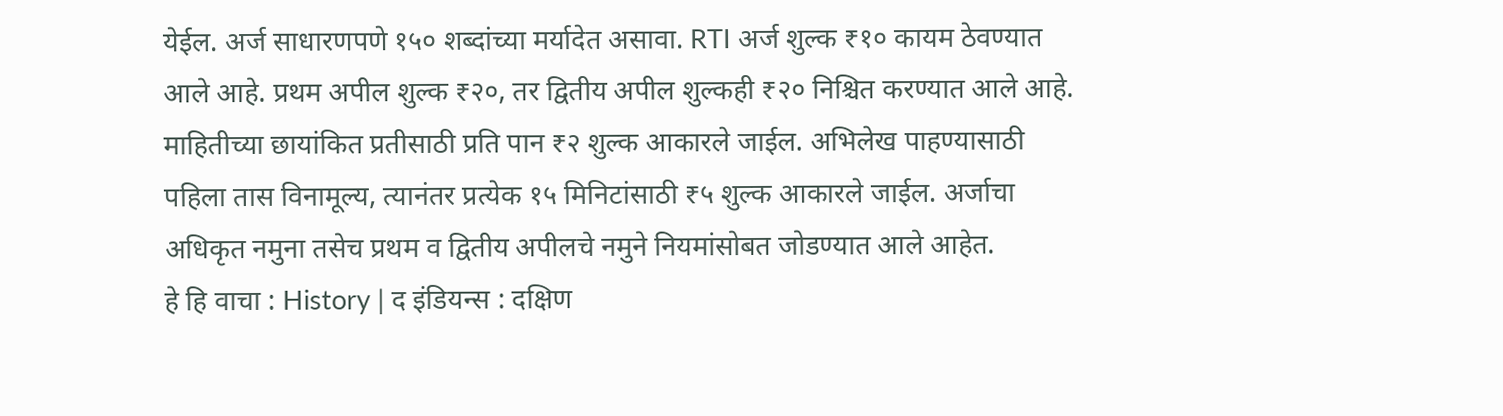येईल. अर्ज साधारणपणे १५० शब्दांच्या मर्यादेत असावा. RTI अर्ज शुल्क ₹१० कायम ठेवण्यात आले आहे. प्रथम अपील शुल्क ₹२०, तर द्वितीय अपील शुल्कही ₹२० निश्चित करण्यात आले आहे. माहितीच्या छायांकित प्रतीसाठी प्रति पान ₹२ शुल्क आकारले जाईल. अभिलेख पाहण्यासाठी पहिला तास विनामूल्य, त्यानंतर प्रत्येक १५ मिनिटांसाठी ₹५ शुल्क आकारले जाईल. अर्जाचा अधिकृत नमुना तसेच प्रथम व द्वितीय अपीलचे नमुने नियमांसोबत जोडण्यात आले आहेत.
हे हि वाचा : History | द इंडियन्स : दक्षिण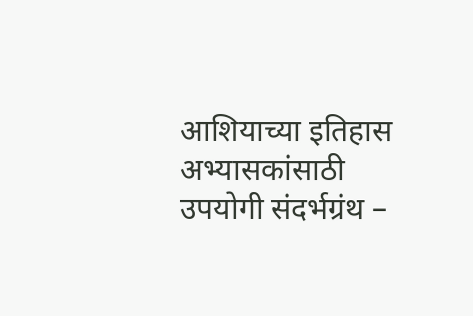आशियाच्या इतिहास अभ्यासकांसाठी उपयोगी संदर्भग्रंथ –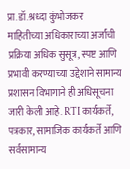प्रा.डॉ.श्रध्दा कुंभोजकर
माहितीच्या अधिकाराच्या अर्जांची प्रक्रिया अधिक सुसूत्र, स्पष्ट आणि प्रभावी करण्याच्या उद्देशाने सामान्य प्रशासन विभागाने ही अधिसूचना जारी केली आहे. RTI कार्यकर्ते, पत्रकार, सामाजिक कार्यकर्ते आणि सर्वसामान्य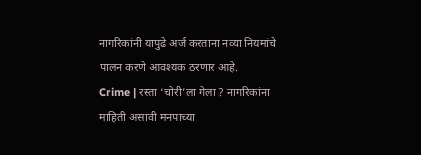नागरिकांनी यापुढे अर्ज करताना नव्या नियमांचे पालन करणे आवश्यक ठरणार आहे.
Crime | रस्ता ‘चोरी’ला गेला ? नागरिकांना माहिती असावी मनपाच्या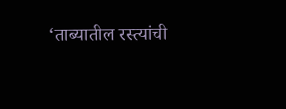‘ताब्यातील रस्त्यांची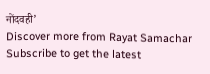नोंदवही’
Discover more from Rayat Samachar
Subscribe to get the latest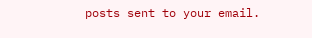posts sent to your email.